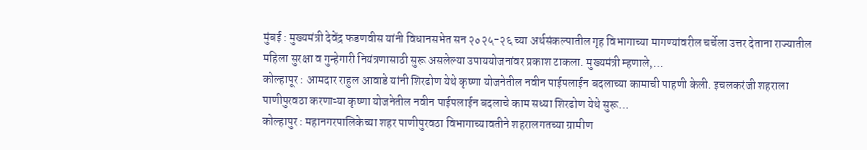मुंबई : मुख्यमंत्री देवेंद्र फडणवीस यांनी विधानसभेत सन २०२५-२६ च्या अर्थसंकल्पातील गृह विभागाच्या मागण्यांवरील चर्चेला उत्तर देताना राज्यातील महिला सुरक्षा व गुन्हेगारी नियंत्रणासाठी सुरू असलेल्या उपाययोजनांवर प्रकाश टाकला. मुख्यमंत्री म्हणाले,…
कोल्हापूर : आमदार राहुल आवाडे यांनी शिरढोण येथे कृष्णा योजनेतील नवीन पाईपलाईन बदलाच्या कामाची पाहणी केली. इचलकरंजी शहराला पाणीपुरवठा करणाऱ्या कृष्णा योजनेतील नवीन पाईपलाईन बदलाचे काम सध्या शिरढोण येथे सुरू…
कोल्हापुर : महानगरपालिकेच्या शहर पाणीपुरवठा विभागाच्यावतीने शहरालगतच्या ग्रामीण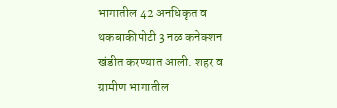भागातील 42 अनधिकृत व थकबाकीपोटी 3 नळ कनेक्शन खंडीत करण्यात आली. शहर व ग्रामीण भागातील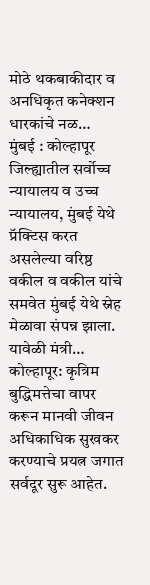मोठे थकबाकीदार व अनधिकृत कनेक्शन धारकांचे नळ…
मुंबई : कोल्हापूर जिल्ह्यातील सर्वोच्च न्यायालय व उच्च न्यायालय, मुंबई येथे प्रॅक्टिस करत असलेल्या वरिष्ठ वकील व वकील यांचे समवेत मुंबई येथे स्नेह मेळावा संपन्न झाला. यावेळी मंत्री…
कोल्हापूर: कृत्रिम बुद्धिमत्तेचा वापर करून मानवी जीवन अधिकाधिक सुखकर करण्याचे प्रयत्न जगात सर्वदूर सुरू आहेत.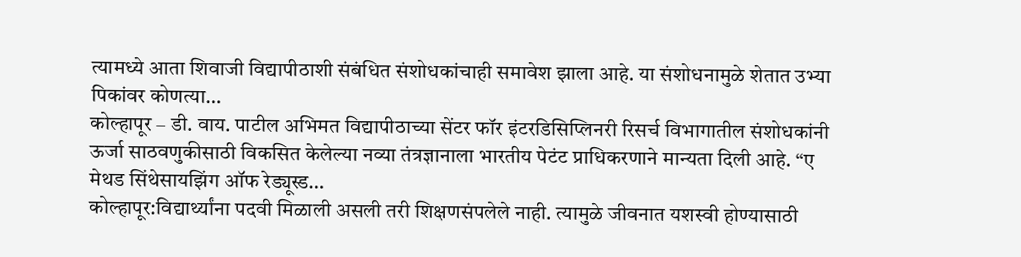त्यामध्ये आता शिवाजी विद्यापीठाशी संबंधित संशोधकांचाही समावेश झाला आहे. या संशोधनामुळे शेतात उभ्या पिकांवर कोणत्या…
कोल्हापूर – डी. वाय. पाटील अभिमत विद्यापीठाच्या सेंटर फॉर इंटरडिसिप्लिनरी रिसर्च विभागातील संशोधकांनी ऊर्जा साठवणुकीसाठी विकसित केलेल्या नव्या तंत्रज्ञानाला भारतीय पेटंट प्राधिकरणाने मान्यता दिली आहे. “ए मेथड सिंथेसायझिंग ऑफ रेड्यूस्ड…
कोल्हापूर:विद्यार्थ्यांना पदवी मिळाली असली तरी शिक्षणसंपलेले नाही. त्यामुळे जीवनात यशस्वी होण्यासाठी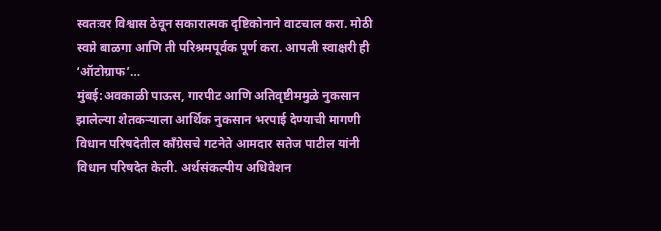स्वतःवर विश्वास ठेवून सकारात्मक दृष्टिकोनाने वाटचाल करा. मोठी स्वप्ने बाळगा आणि ती परिश्रमपूर्वक पूर्ण करा. आपली स्वाक्षरी ही ‘ऑटोग्राफ’…
मुंबई:अवकाळी पाऊस, गारपीट आणि अतिवृष्टीममुळे नुकसान झालेल्या शेतकऱ्याला आर्थिक नुकसान भरपाई देण्याची मागणी विधान परिषदेतील काँग्रेसचे गटनेते आमदार सतेज पाटील यांनी विधान परिषदेत केली. अर्थसंकल्पीय अधिवेशन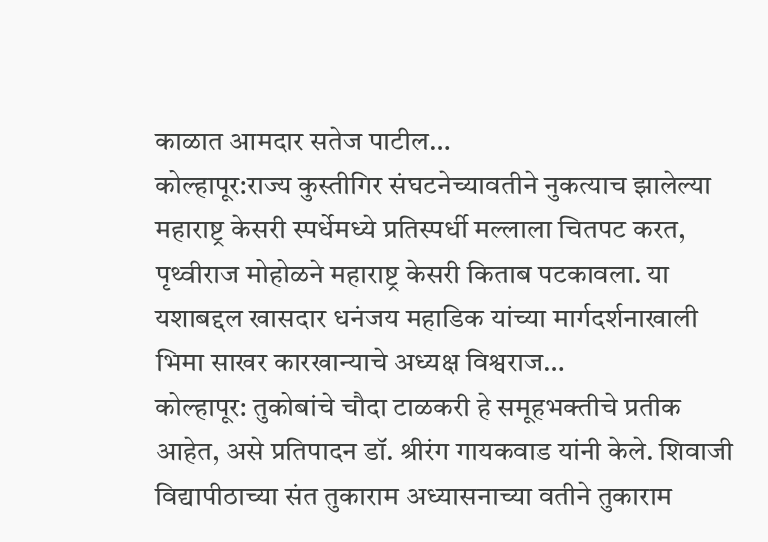काळात आमदार सतेज पाटील…
कोल्हापूर:राज्य कुस्तीगिर संघटनेच्यावतीने नुकत्याच झालेल्या महाराष्ट्र केसरी स्पर्धेमध्ये प्रतिस्पर्धी मल्लाला चितपट करत, पृथ्वीराज मोहोळने महाराष्ट्र केसरी किताब पटकावला. या यशाबद्दल खासदार धनंजय महाडिक यांच्या मार्गदर्शनाखाली भिमा साखर कारखान्याचे अध्यक्ष विश्वराज…
कोल्हापूर: तुकोबांचे चौदा टाळकरी हे समूहभक्तीचे प्रतीक आहेत, असे प्रतिपादन डॉ. श्रीरंग गायकवाड यांनी केले. शिवाजी विद्यापीठाच्या संत तुकाराम अध्यासनाच्या वतीने तुकाराम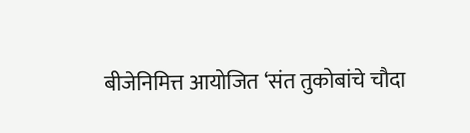बीजेनिमित्त आयोजित ‘संत तुकोबांचे चौदा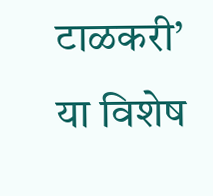टाळकरी’ या विशेष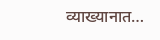व्याख्यानात…